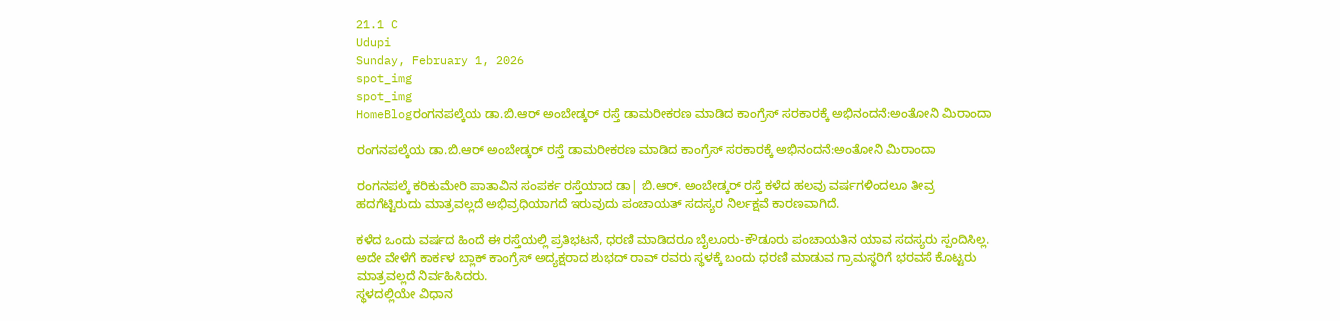21.1 C
Udupi
Sunday, February 1, 2026
spot_img
spot_img
HomeBlogರಂಗನಪಲ್ಕೆಯ ಡಾ.ಬಿ.ಆರ್ ಅಂಬೇಡ್ಕರ್ ರಸ್ತೆ ಡಾಮರೀಕರಣ ಮಾಡಿದ ಕಾಂಗ್ರೆಸ್ ಸರಕಾರಕ್ಕೆ ಅಭಿನಂದನೆ:ಅಂತೋನಿ ಮಿರಾಂದಾ

ರಂಗನಪಲ್ಕೆಯ ಡಾ.ಬಿ.ಆರ್ ಅಂಬೇಡ್ಕರ್ ರಸ್ತೆ ಡಾಮರೀಕರಣ ಮಾಡಿದ ಕಾಂಗ್ರೆಸ್ ಸರಕಾರಕ್ಕೆ ಅಭಿನಂದನೆ:ಅಂತೋನಿ ಮಿರಾಂದಾ

ರಂಗನಪಲ್ಕೆ ಕರಿಕುಮೇರಿ ಪಾತಾವಿನ ಸಂಪರ್ಕ ರಸ್ತೆಯಾದ ಡಾ| ಬಿ‌.ಆರ್. ಅಂಬೇಡ್ಕರ್ ರಸ್ತೆ ಕಳೆದ ಹಲವು ವರ್ಷಗಳಿಂದಲೂ ತೀವ್ರ ಹದಗೆಟ್ಟಿರುದು ಮಾತ್ರವಲ್ಲದೆ ಅಭಿವ್ರಧಿಯಾಗದೆ ಇರುವುದು ಪಂಚಾಯತ್ ಸದಸ್ಯರ ನಿರ್ಲಕ್ಷವೆ ಕಾರಣವಾಗಿದೆ.

ಕಳೆದ ಒಂದು ವರ್ಷದ ಹಿಂದೆ ಈ ರಸ್ತೆಯಲ್ಲಿ ಪ್ರತಿಭಟನೆ, ಧರಣಿ ಮಾಡಿದರೂ ಬೈಲೂರು-ಕೌಡೂರು ಪಂಚಾಯತಿನ ಯಾವ ಸದಸ್ಯರು ಸ್ಪಂದಿಸಿಲ್ಲ. ಅದೇ ವೇಳೆಗೆ ಕಾರ್ಕಳ ಬ್ಲಾಕ್ ಕಾಂಗ್ರೆಸ್ ಅದ್ಯಕ್ಷರಾದ ಶುಭದ್ ರಾವ್ ರವರು ಸ್ಥಳಕ್ಕೆ ಬಂದು ಧರಣಿ ಮಾಡುವ ಗ್ರಾಮಸ್ಥರಿಗೆ ಭರವಸೆ ಕೊಟ್ಟರು ಮಾತ್ರವಲ್ಲದೆ ನಿರ್ವಹಿಸಿದರು.
ಸ್ಥಳದಲ್ಲಿಯೇ ವಿಧಾನ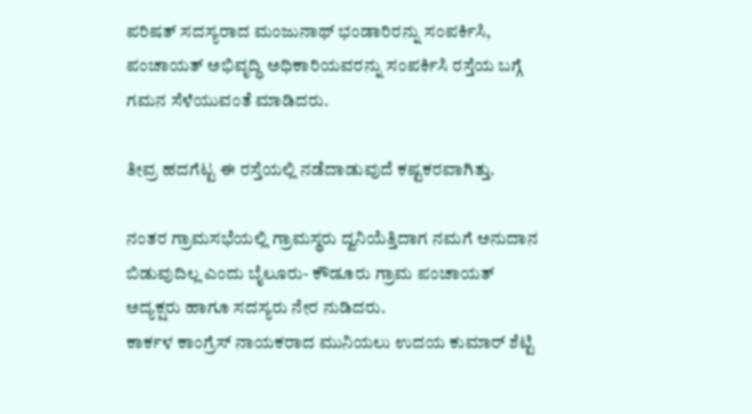ಪರಿಷತ್ ಸದಸ್ಯರಾದ ಮಂಜುನಾಥ್ ಭಂಡಾರಿರನ್ನು ಸಂಪರ್ಕಿಸಿ, ಪಂಚಾಯತ್ ಅಭಿವೃದ್ಧಿ ಅಧಿಕಾರಿಯವರನ್ನು ಸಂಪರ್ಕಿಸಿ ರಸ್ತೆಯ ಬಗ್ಗೆ ಗಮನ ಸೆಳೆಯುವಂತೆ ಮಾಡಿದರು.

ತೀವ್ರ ಹದಗೆಟ್ಟ ಈ ರಸ್ತೆಯಲ್ಲಿ ನಡೆದಾಡುವುದೆ ಕಷ್ಟಕರವಾಗಿತ್ತು.

ನಂತರ ಗ್ರಾಮಸಭೆಯಲ್ಲಿ ಗ್ರಾಮಸ್ಥರು ದ್ವನಿಯೆತ್ತಿದಾಗ ನಮಗೆ ಅನುದಾನ ಬಿಡುವುದಿಲ್ಲ ಎಂದು ಬೈಲೂರು- ಕೌಡೂರು ಗ್ರಾಮ ಪಂಚಾಯತ್ ಅದ್ಯಕ್ಷರು ಹಾಗೂ ಸದಸ್ಯರು ನೇರ ನುಡಿದರು.
ಕಾರ್ಕಳ ಕಾಂಗ್ರೆಸ್ ನಾಯಕರಾದ ಮುನಿಯಲು ಉದಯ ಕುಮಾರ್ ಶೆಟ್ಟಿ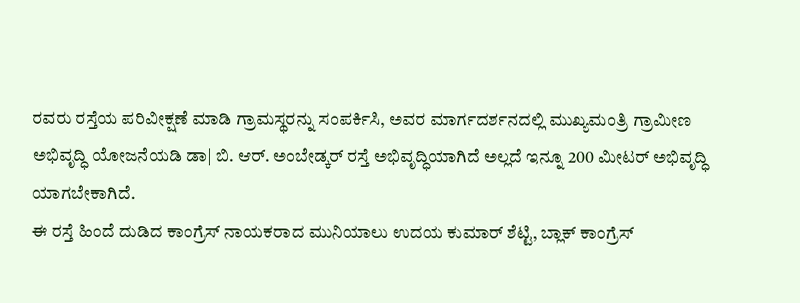ರವರು ರಸ್ತೆಯ ಪರಿವೀಕ್ಷಣೆ ಮಾಡಿ ಗ್ರಾಮಸ್ಥರನ್ನು ಸಂಪರ್ಕಿಸಿ, ಅವರ ಮಾರ್ಗದರ್ಶನದಲ್ಲಿ ಮುಖ್ಯಮಂತ್ರಿ ಗ್ರಾಮೀಣ ಅಭಿವೃದ್ಧಿ ಯೋಜನೆಯಡಿ ಡಾ| ಬಿ‌. ಆರ್. ಅಂಬೇಡ್ಕರ್ ರಸ್ತೆ ಅಭಿವೃದ್ಧಿಯಾಗಿದೆ ಅಲ್ಲದೆ ಇನ್ನೂ 200 ಮೀಟರ್ ಅಭಿವೃದ್ಧಿ ಯಾಗಬೇಕಾಗಿದೆ.
ಈ ರಸ್ತೆ ಹಿಂದೆ ದುಡಿದ ಕಾಂಗ್ರೆಸ್ ನಾಯಕರಾದ ಮುನಿಯಾಲು ಉದಯ ಕುಮಾರ್ ಶೆಟ್ಟಿ, ಬ್ಲಾಕ್ ಕಾಂಗ್ರೆಸ್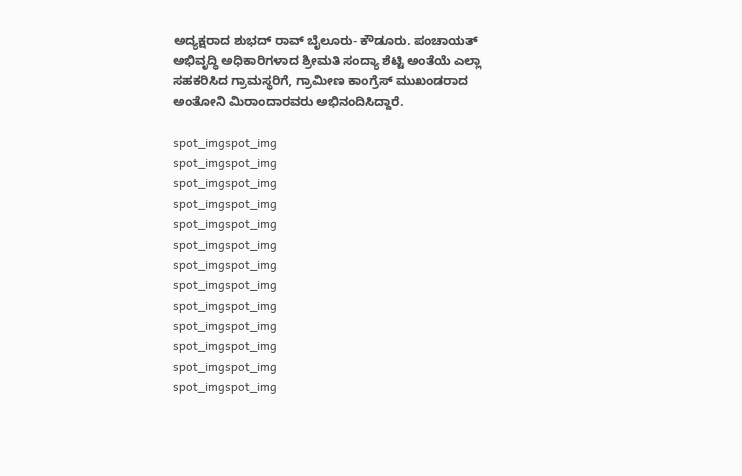ಅದ್ಯಕ್ಷರಾದ ಶುಭದ್ ರಾವ್ ಬೈಲೂರು- ಕೌಡೂರು. ಪಂಚಾಯತ್ ಅಭಿವೃದ್ಧಿ ಅಧಿಕಾರಿಗಳಾದ ಶ್ರೀಮತಿ ಸಂದ್ಯಾ ಶೆಟ್ಟಿ ಅಂತೆಯೆ ಎಲ್ಲಾ ಸಹಕರಿಸಿದ ಗ್ರಾಮಸ್ಥರಿಗೆ, ಗ್ರಾಮೀಣ ಕಾಂಗ್ರೆಸ್ ಮುಖಂಡರಾದ ಅಂತೋನಿ ಮಿರಾಂದಾರವರು ಅಭಿನಂದಿಸಿದ್ದಾರೆ.

spot_imgspot_img
spot_imgspot_img
spot_imgspot_img
spot_imgspot_img
spot_imgspot_img
spot_imgspot_img
spot_imgspot_img
spot_imgspot_img
spot_imgspot_img
spot_imgspot_img
spot_imgspot_img
spot_imgspot_img
spot_imgspot_img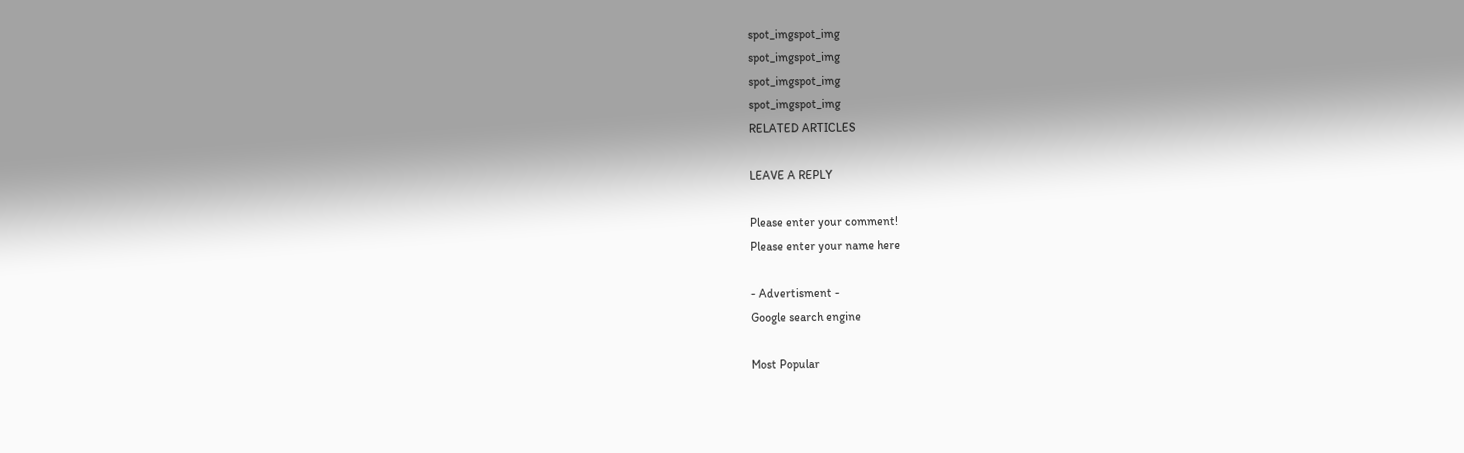spot_imgspot_img
spot_imgspot_img
spot_imgspot_img
spot_imgspot_img
RELATED ARTICLES

LEAVE A REPLY

Please enter your comment!
Please enter your name here

- Advertisment -
Google search engine

Most Popular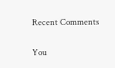Recent Comments

You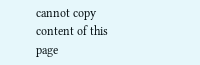cannot copy content of this page